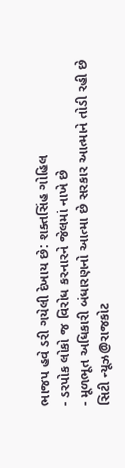ભાજપ હવે ડરી ગયેલી દેખાય છે: શક્તસિંહ ગોહિલ
- ડરપોક લોકો જ વિરોધ કરનારને જેલમાં નાખે છે
- મૂળભૂત અધિકારી બંધારણનો આત્મા છે સરકાર આત્માને તોડી રહી છે
સિટી ન્યૂઝ@રાજકોટ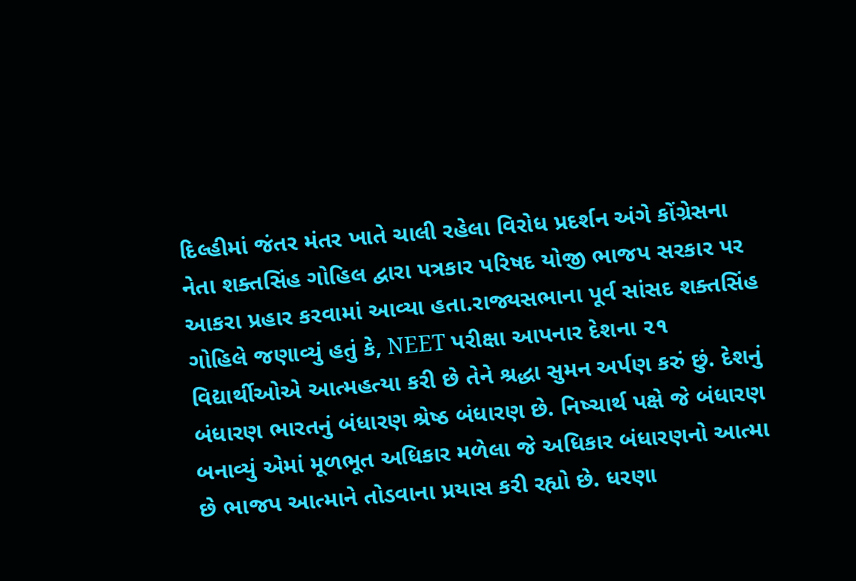દિલ્હીમાં જંતર મંતર ખાતે ચાલી રહેલા વિરોધ પ્રદર્શન અંગે કોંગ્રેસના નેતા શક્તસિંહ ગોહિલ દ્વારા પત્રકાર પરિષદ યોજી ભાજપ સરકાર પર આકરા પ્રહાર કરવામાં આવ્યા હતા.રાજ્યસભાના પૂર્વ સાંસદ શક્તસિંહ ગોહિલે જણાવ્યું હતું કે, NEET પરીક્ષા આપનાર દેશના ૨૧ વિદ્યાર્થીઓએ આત્મહત્યા કરી છે તેને શ્રદ્ધા સુમન અર્પણ કરું છું. દેશનું બંધારણ ભારતનું બંધારણ શ્રેષ્ઠ બંધારણ છે. નિષ્ચાર્થ પક્ષે જે બંધારણ બનાવ્યું એમાં મૂળભૂત અધિકાર મળેલા જે અધિકાર બંધારણનો આત્મા છે ભાજપ આત્માને તોડવાના પ્રયાસ કરી રહ્યો છે. ધરણા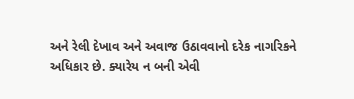અને રેલી દેખાવ અને અવાજ ઉઠાવવાનો દરેક નાગરિકને અધિકાર છે. ક્યારેય ન બની એવી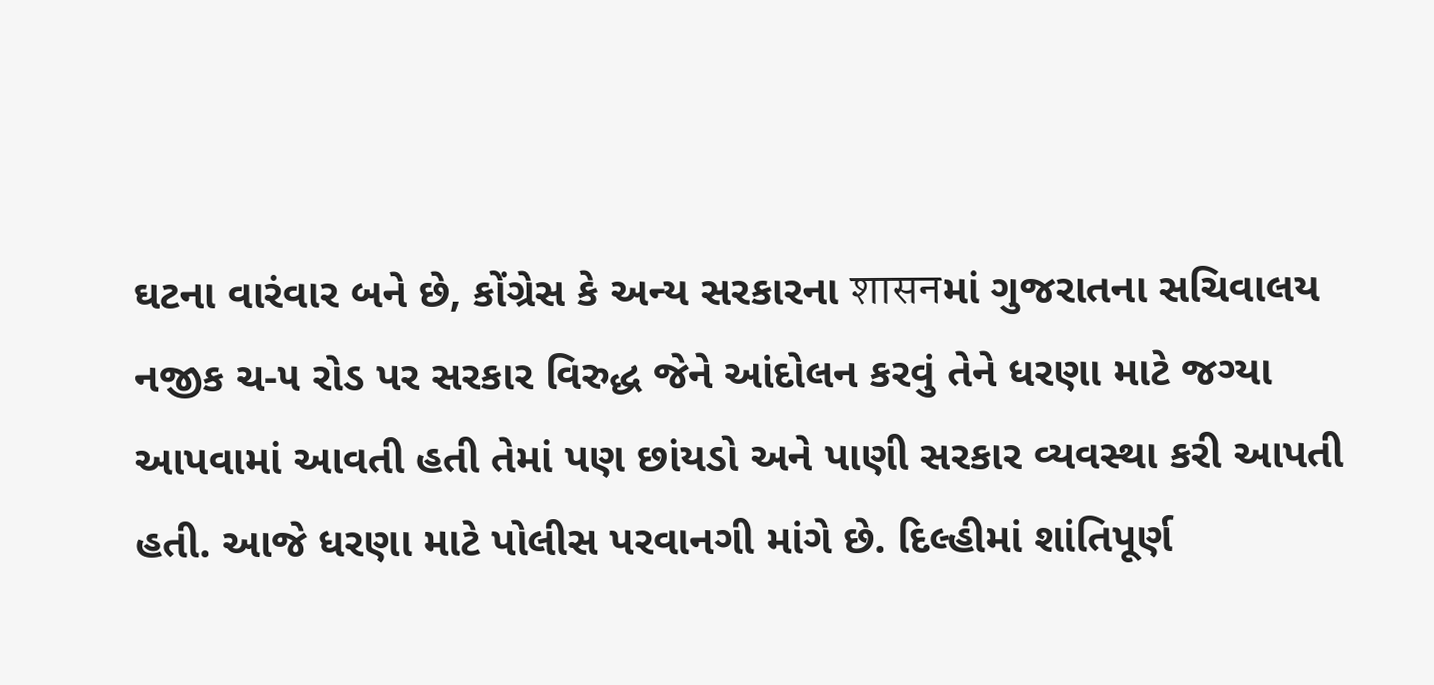ઘટના વારંવાર બને છે, કોંગ્રેસ કે અન્ય સરકારના शासनમાં ગુજરાતના સચિવાલય નજીક ચ-૫ રોડ પર સરકાર વિરુદ્ધ જેને આંદોલન કરવું તેને ધરણા માટે જગ્યા આપવામાં આવતી હતી તેમાં પણ છાંયડો અને પાણી સરકાર વ્યવસ્થા કરી આપતી હતી. આજે ધરણા માટે પોલીસ પરવાનગી માંગે છે. દિલ્હીમાં શાંતિપૂર્ણ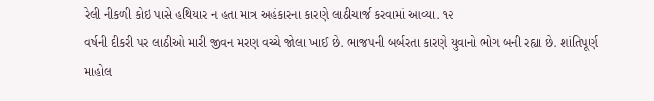રેલી નીકળી કોઇ પાસે હથિયાર ન હતા માત્ર અહંકારના કારણે લાઠીચાર્જ કરવામાં આવ્યા. ૧૨
વર્ષની દીકરી પર લાઠીઓ મારી જીવન મરણ વચ્ચે જોલા ખાઈ છે. ભાજપની બર્બરતા કારણે યુવાનો ભોગ બની રહ્યા છે. શાંતિપૂર્ણ માહોલ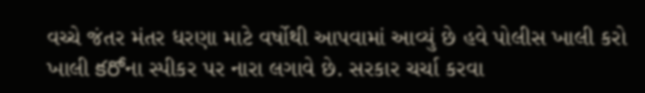વચ્ચે જંતર મંતર ધરણા માટે વર્ષોથી આપવામાં આવ્યું છે હવે પોલીસ ખાલી કરો ખાલી కరోના સ્પીકર પર નારા લગાવે છે. સરકાર ચર્ચા કરવા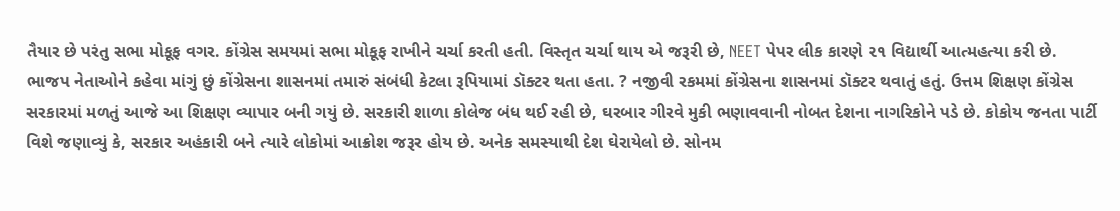તૈયાર છે પરંતુ સભા મોકૂફ વગર. કોંગ્રેસ સમયમાં સભા મોકૂફ રાખીને ચર્ચા કરતી હતી. વિસ્તૃત ચર્ચા થાય એ જરૂરી છે, NEET પેપર લીક કારણે ૨૧ વિદ્યાર્થી આત્મહત્યા કરી છે. ભાજપ નેતાઓને કહેવા માંગું છું કોંગ્રેસના શાસનમાં તમારું સંબંધી કેટલા રૂપિયામાં ડૉક્ટર થતા હતા. ? નજીવી રકમમાં કોંગ્રેસના શાસનમાં ડૉક્ટર થવાતું હતું. ઉત્તમ શિક્ષણ કોંગ્રેસ સરકારમાં મળતું આજે આ શિક્ષણ વ્યાપાર બની ગયું છે. સરકારી શાળા કોલેજ બંધ થઈ રહી છે, ઘરબાર ગીરવે મુકી ભણાવવાની નોબત દેશના નાગરિકોને પડે છે. કોકોય જનતા પાર્ટી વિશે જણાવ્યું કે, સરકાર અહંકારી બને ત્યારે લોકોમાં આક્રોશ જરૂર હોય છે. અનેક સમસ્યાથી દેશ ઘેરાયેલો છે. સોનમ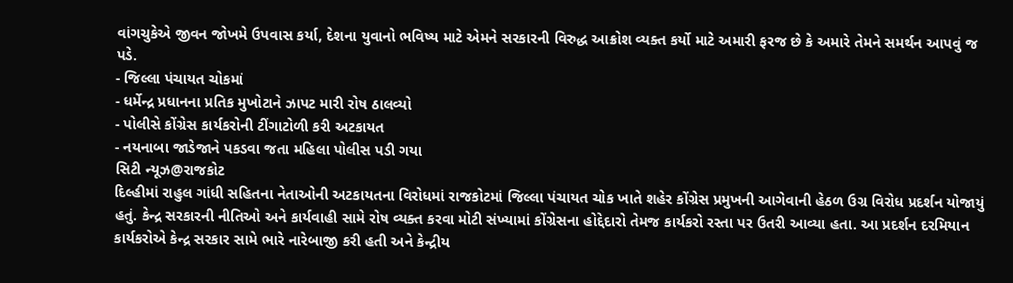વાંગચુકેએ જીવન જોખમે ઉપવાસ કર્યા, દેશના યુવાનો ભવિષ્ય માટે એમને સરકારની વિરુદ્ધ આક્રોશ વ્યક્ત કર્યો માટે અમારી ફરજ છે કે અમારે તેમને સમર્થન આપવું જ પડે.
- જિલ્લા પંચાયત ચોકમાં
- ધર્મેન્દ્ર પ્રધાનના પ્રતિક મુખોટાને ઝાપટ મારી રોષ ઠાલવ્યો
- પોલીસે કોંગ્રેસ કાર્યકરોની ટીંગાટોળી કરી અટકાયત
- નયનાબા જાડેજાને પકડવા જતા મહિલા પોલીસ પડી ગયા
સિટી ન્યૂઝ@રાજકોટ
દિલ્હીમાં રાહુલ ગાંધી સહિતના નેતાઓની અટકાયતના વિરોધમાં રાજકોટમાં જિલ્લા પંચાયત ચોક ખાતે શહેર કોંગ્રેસ પ્રમુખની આગેવાની હેઠળ ઉગ્ર વિરોધ પ્રદર્શન યોજાયું હતું. કેન્દ્ર સરકારની નીતિઓ અને કાર્યવાહી સામે રોષ વ્યક્ત કરવા મોટી સંખ્યામાં કોંગ્રેસના હોદ્દેદારો તેમજ કાર્યકરો રસ્તા પર ઉતરી આવ્યા હતા. આ પ્રદર્શન દરમિયાન કાર્યકરોએ કેન્દ્ર સરકાર સામે ભારે નારેબાજી કરી હતી અને કેન્દ્રીય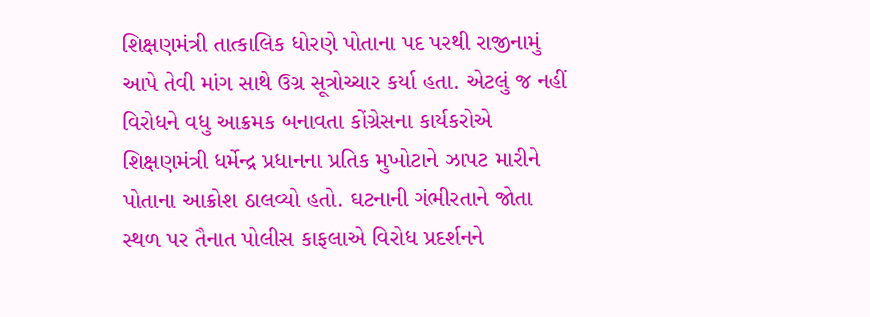શિક્ષણમંત્રી તાત્કાલિક ધોરણે પોતાના પદ પરથી રાજીનામું આપે તેવી માંગ સાથે ઉગ્ર સૂત્રોચ્ચાર કર્યા હતા. એટલું જ નહીં વિરોધને વધુ આક્રમક બનાવતા કોંગ્રેસના કાર્યકરોએ શિક્ષણમંત્રી ધર્મેન્દ્ર પ્રધાનના પ્રતિક મુખોટાને ઝાપટ મારીને
પોતાના આક્રોશ ઠાલવ્યો હતો. ઘટનાની ગંભીરતાને જોતા સ્થળ પર તૈનાત પોલીસ કાફલાએ વિરોધ પ્રદર્શનને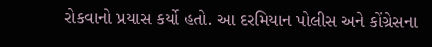રોકવાનો પ્રયાસ કર્યો હતો. આ દરમિયાન પોલીસ અને કોંગ્રેસના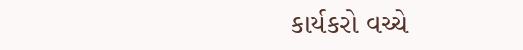કાર્યકરો વચ્ચે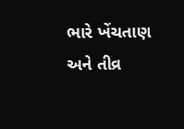ભારે ખેંચતાણ અને તીવ્ર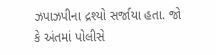ઝપાઝપીના દ્રશ્યો સર્જાયા હતા. જો કે અંતમાં પોલીસે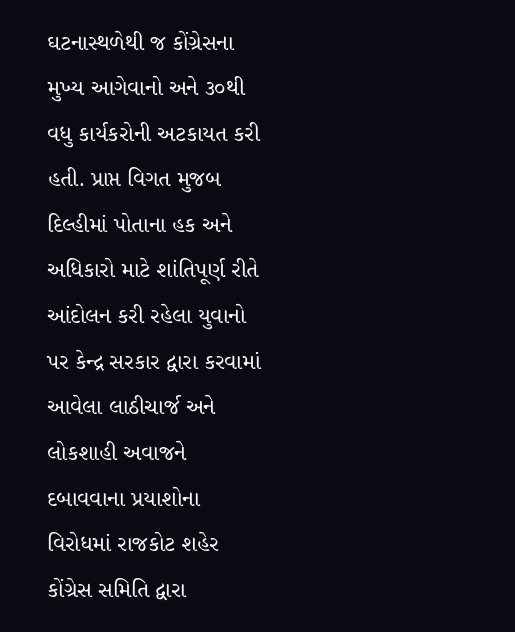ઘટનાસ્થળેથી જ કોંગ્રેસના મુખ્ય આગેવાનો અને ૩૦થી વધુ કાર્યકરોની અટકાયત કરી હતી. પ્રાપ્ત વિગત મુજબ દિલ્હીમાં પોતાના હક અને અધિકારો માટે શાંતિપૂર્ણ રીતે આંદોલન કરી રહેલા યુવાનો પર કેન્દ્ર સરકાર દ્વારા કરવામાં આવેલા લાઠીચાર્જ અને લોકશાહી અવાજને દબાવવાના પ્રયાશોના વિરોધમાં રાજકોટ શહેર કોંગ્રેસ સમિતિ દ્વારા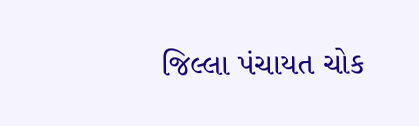જિલ્લા પંચાયત ચોક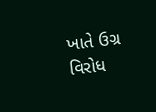ખાતે ઉગ્ર વિરોધ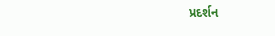પ્રદર્શન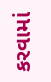કરવામાં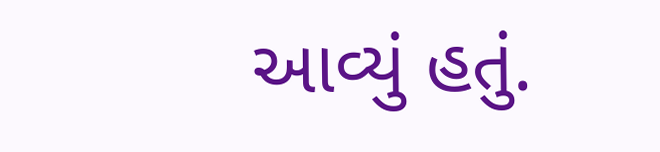આવ્યું હતું.